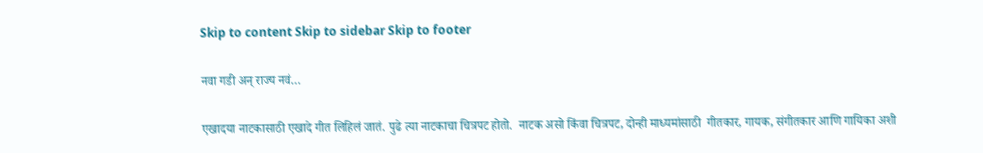Skip to content Skip to sidebar Skip to footer

नवा गडी अन् राज्य नवं…

एखादया नाटकासाठी एखादे गीत लिहिलं जातं. पुढे त्या नाटकाचा चित्रपट होतो.  नाटक असो किंवा चित्रपट, दोन्ही माध्यमांसाठी  गीतकार, गायक, संगीतकार आणि गायिका अशी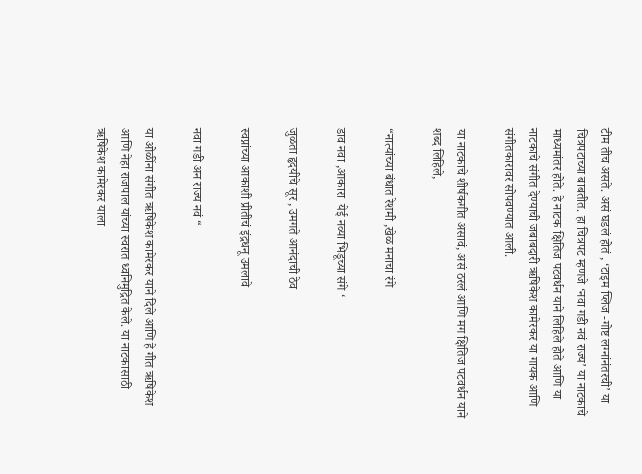टीम तीच असते. असं घडलं होतं , ‘टाइम प्लिज -गोष्ट लग्नांनंतरची’ या चित्रपटाच्या बाबतीत. हा चित्रपट म्हणजे ‘नवा गडी नवं राज्य’ या नाटकाचे माध्यमांतर होते. हे नाटक क्षितिज पटवर्धन याने लिहिले होते आणि या नाटकाचे संगीत देण्याची जबाबदारी ऋषिकेश कामेरकर या गायक आणि संगीतकारावर सोपवण्यात आली.

या नाटकाचे शीर्षकगीत असावं, असं ठरलं आणि मग क्षितिज पटवर्धन याने शब्द लिहिले,

“नात्यांच्या बंधात रेशमी ,खेळ मनाचा रंगे

डाव नवा ,आकारा  येई नव्या भिडूच्या संगे ‘

जुळता हृदयीचे सूर , उमगते आनंदाची ठेव

स्वप्नांच्या आकाशी प्रीतीचं इंद्रधनू उमलावे

नवा गडी अन राज्य नवं “

या ओळींना संगीत ऋषिकेश कामेरकर याने दिले आणि हे गीत ऋषिकेश आणि नेहा राजपाल यांच्या स्वरात ध्वनिमुद्रित केले. या नाटकासाठी ऋषिकेश कामेरकर याला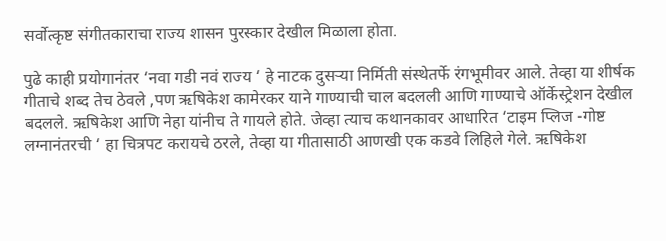सर्वोत्कृष्ट संगीतकाराचा राज्य शासन पुरस्कार देखील मिळाला होता.

पुढे काही प्रयोगानंतर ‘नवा गडी नवं राज्य ‘ हे नाटक दुसऱ्या निर्मिती संस्थेतर्फे रंगभूमीवर आले. तेव्हा या शीर्षक गीताचे शब्द तेच ठेवले ,पण ऋषिकेश कामेरकर याने गाण्याची चाल बदलली आणि गाण्याचे ऑर्केस्ट्रेशन देखील बदलले. ऋषिकेश आणि नेहा यांनीच ते गायले होते. जेव्हा त्याच कथानकावर आधारित ‘टाइम प्लिज -गोष्ट लग्नानंतरची ‘ हा चित्रपट करायचे ठरले, तेव्हा या गीतासाठी आणखी एक कडवे लिहिले गेले. ऋषिकेश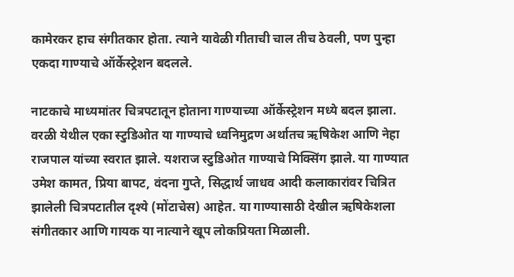कामेरकर हाच संगीतकार होता. त्याने यावेळी गीताची चाल तीच ठेवली, पण पुन्हा एकदा गाण्याचे ऑर्केस्ट्रेशन बदलले.

नाटकाचे माध्यमांतर चित्रपटातून होताना गाण्याच्या ऑर्केस्ट्रेशन मध्ये बदल झाला. वरळी येथील एका स्टुडिओत या गाण्याचे ध्वनिमुद्रण अर्थातच ऋषिकेश आणि नेहा राजपाल यांच्या स्वरात झाले. यशराज स्टुडिओत गाण्याचे मिक्सिंग झाले. या गाण्यात उमेश कामत, प्रिया बापट, वंदना गुप्ते, सिद्धार्थ जाधव आदी कलाकारांवर चित्रित झालेली चित्रपटातील दृश्ये (मोंटाचेस) आहेत. या गाण्यासाठी देखील ऋषिकेशला संगीतकार आणि गायक या नात्याने खूप लोकप्रियता मिळाली.